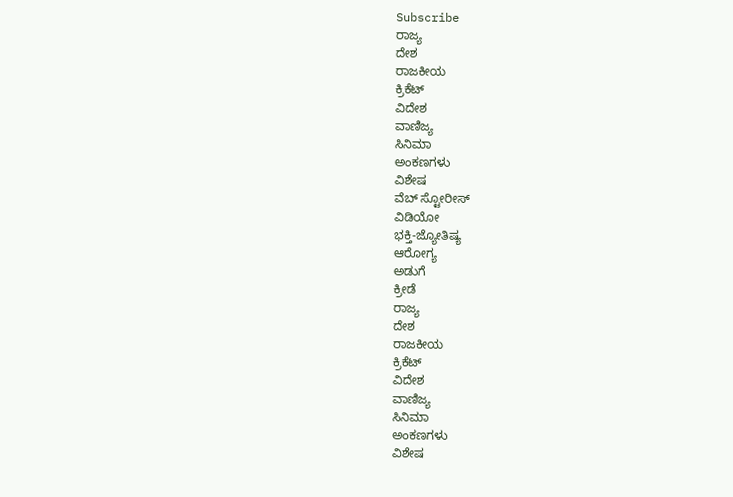Subscribe
ರಾಜ್ಯ
ದೇಶ
ರಾಜಕೀಯ
ಕ್ರಿಕೆಟ್
ವಿದೇಶ
ವಾಣಿಜ್ಯ
ಸಿನಿಮಾ
ಅಂಕಣಗಳು
ವಿಶೇಷ
ವೆಬ್ ಸ್ಟೋರೀಸ್
ವಿಡಿಯೋ
ಭಕ್ತಿ-ಜ್ಯೋತಿಷ್ಯ
ಆರೋಗ್ಯ
ಅಡುಗೆ
ಕ್ರೀಡೆ
ರಾಜ್ಯ
ದೇಶ
ರಾಜಕೀಯ
ಕ್ರಿಕೆಟ್
ವಿದೇಶ
ವಾಣಿಜ್ಯ
ಸಿನಿಮಾ
ಅಂಕಣಗಳು
ವಿಶೇಷ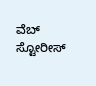ವೆಬ್ ಸ್ಟೋರೀಸ್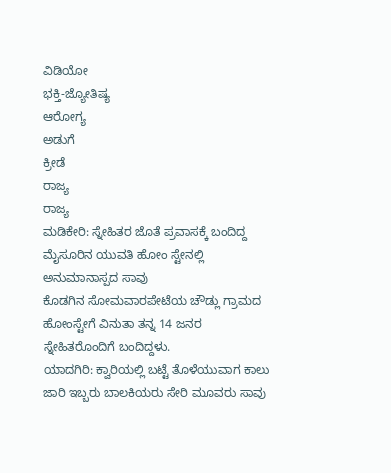ವಿಡಿಯೋ
ಭಕ್ತಿ-ಜ್ಯೋತಿಷ್ಯ
ಆರೋಗ್ಯ
ಅಡುಗೆ
ಕ್ರೀಡೆ
ರಾಜ್ಯ
ರಾಜ್ಯ
ಮಡಿಕೇರಿ: ಸ್ನೇಹಿತರ ಜೊತೆ ಪ್ರವಾಸಕ್ಕೆ ಬಂದಿದ್ದ ಮೈಸೂರಿನ ಯುವತಿ ಹೋಂ ಸ್ಟೇನಲ್ಲಿ ಅನುಮಾನಾಸ್ಪದ ಸಾವು
ಕೊಡಗಿನ ಸೋಮವಾರಪೇಟೆಯ ಚೌಡ್ಲು ಗ್ರಾಮದ ಹೋಂಸ್ಟೇಗೆ ವಿನುತಾ ತನ್ನ 14 ಜನರ ಸ್ನೇಹಿತರೊಂದಿಗೆ ಬಂದಿದ್ದಳು.
ಯಾದಗಿರಿ: ಕ್ವಾರಿಯಲ್ಲಿ ಬಟ್ಟೆ ತೊಳೆಯುವಾಗ ಕಾಲು ಜಾರಿ ಇಬ್ಬರು ಬಾಲಕಿಯರು ಸೇರಿ ಮೂವರು ಸಾವು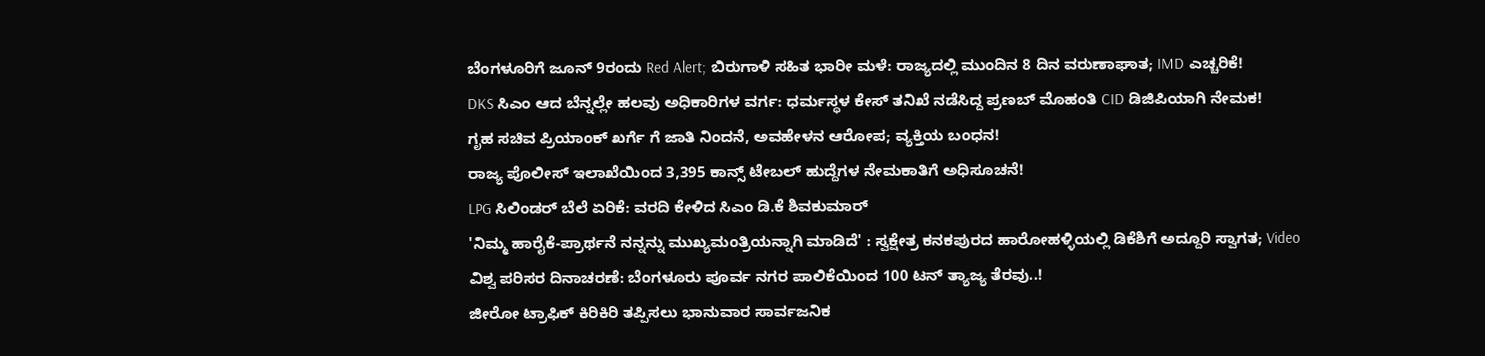ಬೆಂಗಳೂರಿಗೆ ಜೂನ್ 9ರಂದು Red Alert; ಬಿರುಗಾಳಿ ಸಹಿತ ಭಾರೀ ಮಳೆ: ರಾಜ್ಯದಲ್ಲಿ ಮುಂದಿನ 8 ದಿನ ವರುಣಾಘಾತ; IMD ಎಚ್ಚರಿಕೆ!
DKS ಸಿಎಂ ಆದ ಬೆನ್ನಲ್ಲೇ ಹಲವು ಅಧಿಕಾರಿಗಳ ವರ್ಗ: ಧರ್ಮಸ್ಥಳ ಕೇಸ್ ತನಿಖೆ ನಡೆಸಿದ್ದ ಪ್ರಣಬ್ ಮೊಹಂತಿ CID ಡಿಜಿಪಿಯಾಗಿ ನೇಮಕ!
ಗೃಹ ಸಚಿವ ಪ್ರಿಯಾಂಕ್ ಖರ್ಗೆ ಗೆ ಜಾತಿ ನಿಂದನೆ, ಅವಹೇಳನ ಆರೋಪ; ವ್ಯಕ್ತಿಯ ಬಂಧನ!
ರಾಜ್ಯ ಪೊಲೀಸ್ ಇಲಾಖೆಯಿಂದ 3,395 ಕಾನ್ಸ್ ಟೇಬಲ್ ಹುದ್ದೆಗಳ ನೇಮಕಾತಿಗೆ ಅಧಿಸೂಚನೆ!
LPG ಸಿಲಿಂಡರ್ ಬೆಲೆ ಏರಿಕೆ: ವರದಿ ಕೇಳಿದ ಸಿಎಂ ಡಿ.ಕೆ ಶಿವಕುಮಾರ್
'ನಿಮ್ಮ ಹಾರೈಕೆ-ಪ್ರಾರ್ಥನೆ ನನ್ನನ್ನು ಮುಖ್ಯಮಂತ್ರಿಯನ್ನಾಗಿ ಮಾಡಿದೆ' : ಸ್ವಕ್ಷೇತ್ರ ಕನಕಪುರದ ಹಾರೋಹಳ್ಳಿಯಲ್ಲಿ ಡಿಕೆಶಿಗೆ ಅದ್ದೂರಿ ಸ್ವಾಗತ; Video
ವಿಶ್ವ ಪರಿಸರ ದಿನಾಚರಣೆ: ಬೆಂಗಳೂರು ಪೂರ್ವ ನಗರ ಪಾಲಿಕೆಯಿಂದ 100 ಟನ್ ತ್ಯಾಜ್ಯ ತೆರವು..!
ಜೀರೋ ಟ್ರಾಫಿಕ್ ಕಿರಿಕಿರಿ ತಪ್ಪಿಸಲು ಭಾನುವಾರ ಸಾರ್ವಜನಿಕ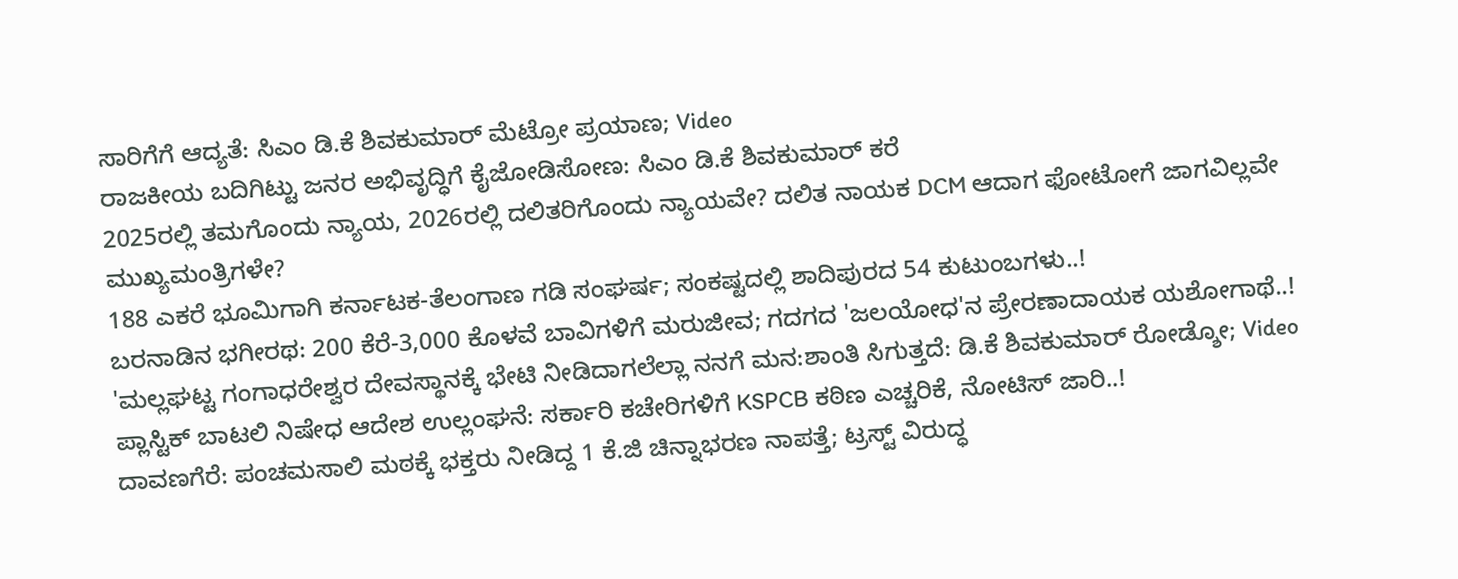ಸಾರಿಗೆಗೆ ಆದ್ಯತೆ: ಸಿಎಂ ಡಿ.ಕೆ ಶಿವಕುಮಾರ್ ಮೆಟ್ರೋ ಪ್ರಯಾಣ; Video
ರಾಜಕೀಯ ಬದಿಗಿಟ್ಟು ಜನರ ಅಭಿವೃದ್ಧಿಗೆ ಕೈಜೋಡಿಸೋಣ: ಸಿಎಂ ಡಿ.ಕೆ ಶಿವಕುಮಾರ್ ಕರೆ
2025ರಲ್ಲಿ ತಮಗೊಂದು ನ್ಯಾಯ, 2026ರಲ್ಲಿ ದಲಿತರಿಗೊಂದು ನ್ಯಾಯವೇ? ದಲಿತ ನಾಯಕ DCM ಆದಾಗ ಫೋಟೋಗೆ ಜಾಗವಿಲ್ಲವೇ ಮುಖ್ಯಮಂತ್ರಿಗಳೇ?
188 ಎಕರೆ ಭೂಮಿಗಾಗಿ ಕರ್ನಾಟಕ-ತೆಲಂಗಾಣ ಗಡಿ ಸಂಘರ್ಷ; ಸಂಕಷ್ಟದಲ್ಲಿ ಶಾದಿಪುರದ 54 ಕುಟುಂಬಗಳು..!
ಬರನಾಡಿನ ಭಗೀರಥ: 200 ಕೆರೆ-3,000 ಕೊಳವೆ ಬಾವಿಗಳಿಗೆ ಮರುಜೀವ; ಗದಗದ 'ಜಲಯೋಧ'ನ ಪ್ರೇರಣಾದಾಯಕ ಯಶೋಗಾಥೆ..!
'ಮಲ್ಲಘಟ್ಟ ಗಂಗಾಧರೇಶ್ವರ ದೇವಸ್ಥಾನಕ್ಕೆ ಭೇಟಿ ನೀಡಿದಾಗಲೆಲ್ಲಾ ನನಗೆ ಮನ:ಶಾಂತಿ ಸಿಗುತ್ತದೆ: ಡಿ.ಕೆ ಶಿವಕುಮಾರ್ ರೋಡ್ಶೋ; Video
ಪ್ಲಾಸ್ಟಿಕ್ ಬಾಟಲಿ ನಿಷೇಧ ಆದೇಶ ಉಲ್ಲಂಘನೆ: ಸರ್ಕಾರಿ ಕಚೇರಿಗಳಿಗೆ KSPCB ಕಠಿಣ ಎಚ್ಚರಿಕೆ, ನೋಟಿಸ್ ಜಾರಿ..!
ದಾವಣಗೆರೆ: ಪಂಚಮಸಾಲಿ ಮಠಕ್ಕೆ ಭಕ್ತರು ನೀಡಿದ್ದ 1 ಕೆ.ಜಿ ಚಿನ್ನಾಭರಣ ನಾಪತ್ತೆ; ಟ್ರಸ್ಟ್ ವಿರುದ್ಧ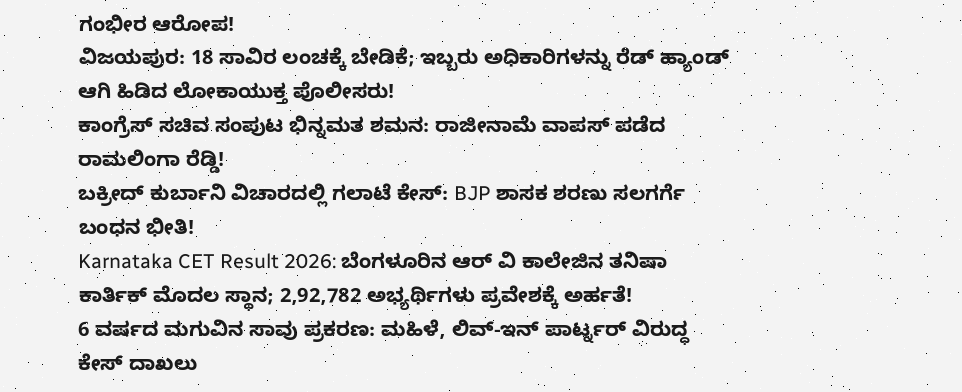ಗಂಭೀರ ಆರೋಪ!
ವಿಜಯಪುರ: 18 ಸಾವಿರ ಲಂಚಕ್ಕೆ ಬೇಡಿಕೆ; ಇಬ್ಬರು ಅಧಿಕಾರಿಗಳನ್ನು ರೆಡ್ ಹ್ಯಾಂಡ್ ಆಗಿ ಹಿಡಿದ ಲೋಕಾಯುಕ್ತ ಪೊಲೀಸರು!
ಕಾಂಗ್ರೆಸ್ ಸಚಿವ ಸಂಪುಟ ಭಿನ್ನಮತ ಶಮನ: ರಾಜೀನಾಮೆ ವಾಪಸ್ ಪಡೆದ ರಾಮಲಿಂಗಾ ರೆಡ್ಡಿ!
ಬಕ್ರೀದ್ ಕುರ್ಬಾನಿ ವಿಚಾರದಲ್ಲಿ ಗಲಾಟೆ ಕೇಸ್: BJP ಶಾಸಕ ಶರಣು ಸಲಗರ್ಗೆ ಬಂಧನ ಭೀತಿ!
Karnataka CET Result 2026: ಬೆಂಗಳೂರಿನ ಆರ್ ವಿ ಕಾಲೇಜಿನ ತನಿಷಾ ಕಾರ್ತಿಕ್ ಮೊದಲ ಸ್ಥಾನ; 2,92,782 ಅಭ್ಯರ್ಥಿಗಳು ಪ್ರವೇಶಕ್ಕೆ ಅರ್ಹತೆ!
6 ವರ್ಷದ ಮಗುವಿನ ಸಾವು ಪ್ರಕರಣ: ಮಹಿಳೆ, ಲಿವ್-ಇನ್ ಪಾರ್ಟ್ನರ್ ವಿರುದ್ಧ ಕೇಸ್ ದಾಖಲು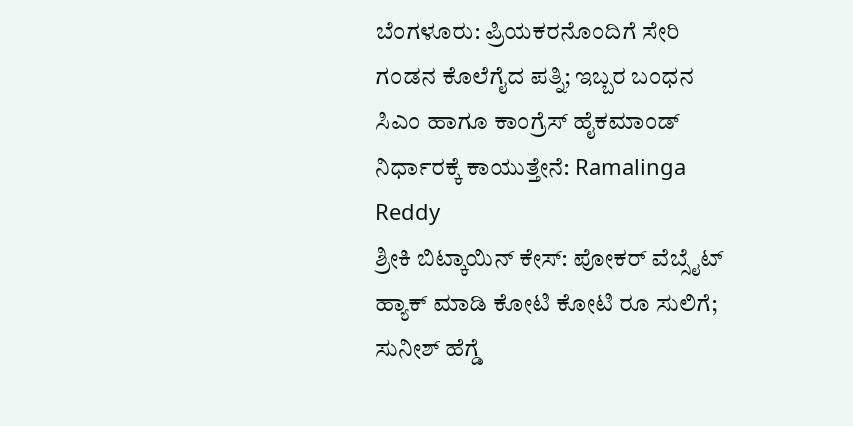ಬೆಂಗಳೂರು: ಪ್ರಿಯಕರನೊಂದಿಗೆ ಸೇರಿ ಗಂಡನ ಕೊಲೆಗೈದ ಪತ್ನಿ; ಇಬ್ಬರ ಬಂಧನ
ಸಿಎಂ ಹಾಗೂ ಕಾಂಗ್ರೆಸ್ ಹೈಕಮಾಂಡ್ ನಿರ್ಧಾರಕ್ಕೆ ಕಾಯುತ್ತೇನೆ: Ramalinga Reddy
ಶ್ರೀಕಿ ಬಿಟ್ಕಾಯಿನ್ ಕೇಸ್: ಪೋಕರ್ ವೆಬ್ಸೈಟ್ ಹ್ಯಾಕ್ ಮಾಡಿ ಕೋಟಿ ಕೋಟಿ ರೂ ಸುಲಿಗೆ; ಸುನೀಶ್ ಹೆಗ್ಡೆ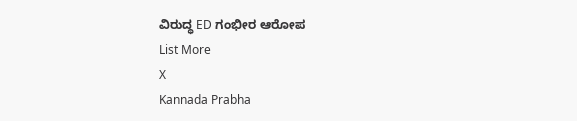ವಿರುದ್ಧ ED ಗಂಭೀರ ಆರೋಪ
List More
X
Kannada Prabha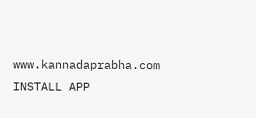www.kannadaprabha.com
INSTALL APP